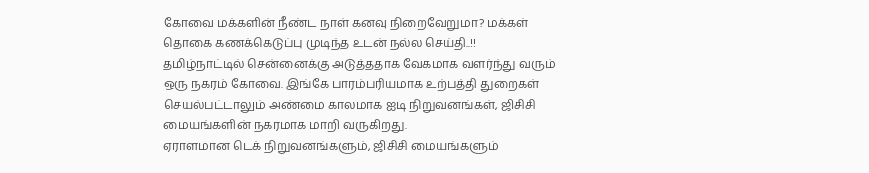கோவை மக்களின் நீண்ட நாள் கனவு நிறைவேறுமா? மக்கள் தொகை கணக்கெடுப்பு முடிந்த உடன் நல்ல செய்தி..!!
தமிழ்நாட்டில் சென்னைக்கு அடுத்ததாக வேகமாக வளர்ந்து வரும் ஒரு நகரம் கோவை. இங்கே பாரம்பரியமாக உற்பத்தி துறைகள் செயல்பட்டாலும் அண்மை காலமாக ஐடி நிறுவனங்கள், ஜிசிசி மையங்களின் நகரமாக மாறி வருகிறது.
ஏராளமான டெக் நிறுவனங்களும், ஜிசிசி மையங்களும்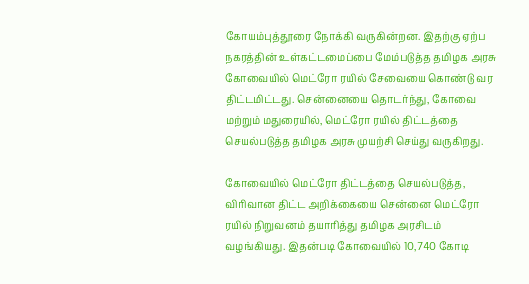கோயம்புத்தூரை நோக்கி வருகின்றன. இதற்கு ஏற்ப நகரத்தின் உள்கட்டமைப்பை மேம்படுத்த தமிழக அரசு கோவையில் மெட்ரோ ரயில் சேவையை கொண்டு வர திட்டமிட்டது. சென்னையை தொடர்ந்து, கோவை மற்றும் மதுரையில், மெட்ரோ ரயில் திட்டத்தை செயல்படுத்த தமிழக அரசு முயற்சி செய்து வருகிறது.

கோவையில் மெட்ரோ திட்டத்தை செயல்படுத்த, விரிவான திட்ட அறிக்கையை சென்னை மெட்ரோ ரயில் நிறுவனம் தயாரித்து தமிழக அரசிடம் வழங்கியது. இதன்படி கோவையில் 10,740 கோடி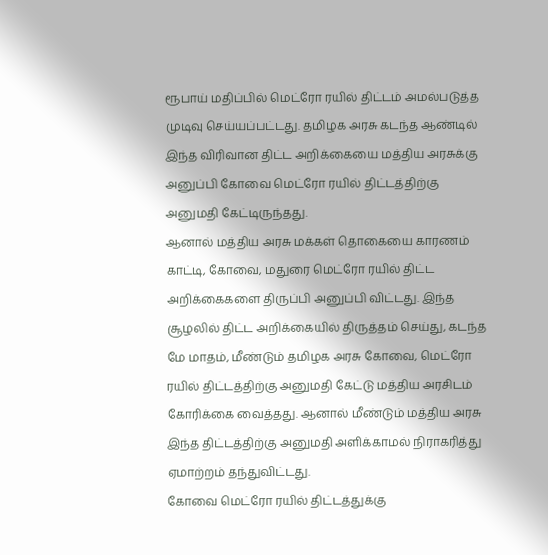ரூபாய் மதிப்பில் மெட்ரோ ரயில் திட்டம் அமல்படுத்த முடிவு செய்யப்பட்டது. தமிழக அரசு கடந்த ஆண்டில் இந்த விரிவான திட்ட அறிக்கையை மத்திய அரசுக்கு அனுப்பி கோவை மெட்ரோ ரயில் திட்டத்திற்கு அனுமதி கேட்டிருந்தது.
ஆனால் மத்திய அரசு மக்கள் தொகையை காரணம் காட்டி, கோவை, மதுரை மெட்ரோ ரயில் திட்ட அறிக்கைகளை திருப்பி அனுப்பி விட்டது. இந்த சூழலில் திட்ட அறிக்கையில் திருத்தம் செய்து, கடந்த மே மாதம், மீண்டும் தமிழக அரசு கோவை, மெட்ரோ ரயில் திட்டத்திற்கு அனுமதி கேட்டு மத்திய அரசிடம் கோரிக்கை வைத்தது. ஆனால் மீண்டும் மத்திய அரசு இந்த திட்டத்திற்கு அனுமதி அளிக்காமல் நிராகரித்து ஏமாற்றம் தந்துவிட்டது.
கோவை மெட்ரோ ரயில் திட்டத்துக்கு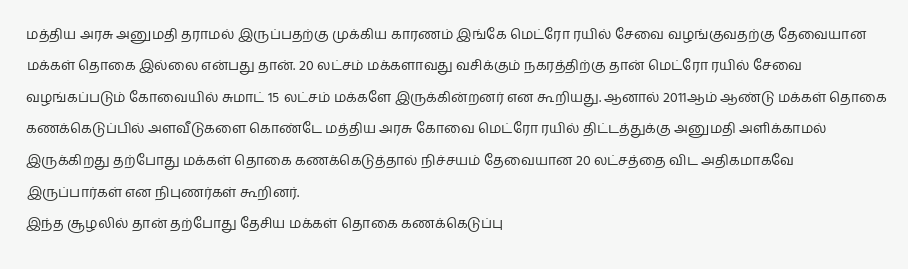மத்திய அரசு அனுமதி தராமல் இருப்பதற்கு முக்கிய காரணம் இங்கே மெட்ரோ ரயில் சேவை வழங்குவதற்கு தேவையான மக்கள் தொகை இல்லை என்பது தான். 20 லட்சம் மக்களாவது வசிக்கும் நகரத்திற்கு தான் மெட்ரோ ரயில் சேவை வழங்கப்படும் கோவையில் சுமாட் 15 லட்சம் மக்களே இருக்கின்றனர் என கூறியது. ஆனால் 2011ஆம் ஆண்டு மக்கள் தொகை கணக்கெடுப்பில் அளவீடுகளை கொண்டே மத்திய அரசு கோவை மெட்ரோ ரயில் திட்டத்துக்கு அனுமதி அளிக்காமல் இருக்கிறது தற்போது மக்கள் தொகை கணக்கெடுத்தால் நிச்சயம் தேவையான 20 லட்சத்தை விட அதிகமாகவே இருப்பார்கள் என நிபுணர்கள் கூறினர்.
இந்த சூழலில் தான் தற்போது தேசிய மக்கள் தொகை கணக்கெடுப்பு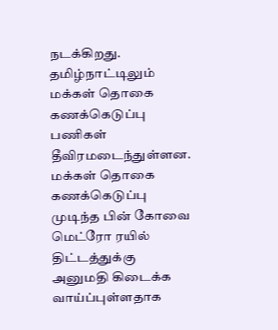நடக்கிறது. தமிழ்நாட்டிலும் மக்கள் தொகை கணக்கெடுப்பு பணிகள் தீவிரமடைந்துள்ளன. மக்கள் தொகை கணக்கெடுப்பு முடிந்த பின் கோவை மெட்ரோ ரயில் திட்டத்துக்கு அனுமதி கிடைக்க வாய்ப்புள்ளதாக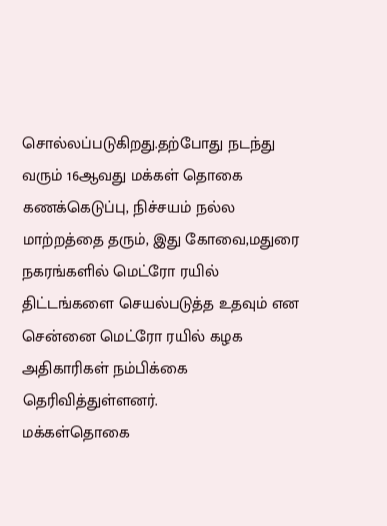சொல்லப்படுகிறது.தற்போது நடந்து வரும் 16ஆவது மக்கள் தொகை கணக்கெடுப்பு, நிச்சயம் நல்ல மாற்றத்தை தரும், இது கோவை,மதுரை நகரங்களில் மெட்ரோ ரயில் திட்டங்களை செயல்படுத்த உதவும் என சென்னை மெட்ரோ ரயில் கழக அதிகாரிகள் நம்பிக்கை தெரிவித்துள்ளனர்.
மக்கள்தொகை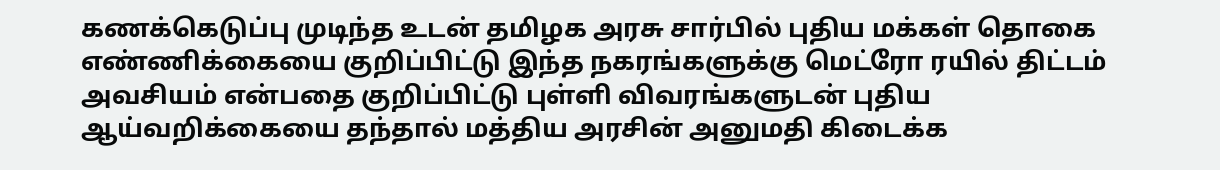கணக்கெடுப்பு முடிந்த உடன் தமிழக அரசு சார்பில் புதிய மக்கள் தொகை எண்ணிக்கையை குறிப்பிட்டு இந்த நகரங்களுக்கு மெட்ரோ ரயில் திட்டம் அவசியம் என்பதை குறிப்பிட்டு புள்ளி விவரங்களுடன் புதிய ஆய்வறிக்கையை தந்தால் மத்திய அரசின் அனுமதி கிடைக்க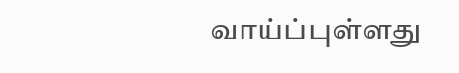வாய்ப்புள்ளது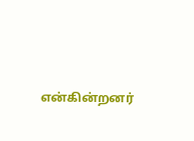என்கின்றனர்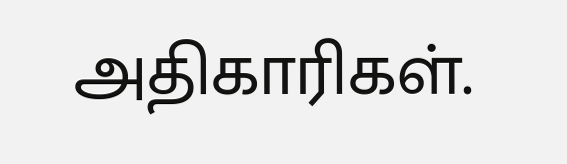அதிகாரிகள்.